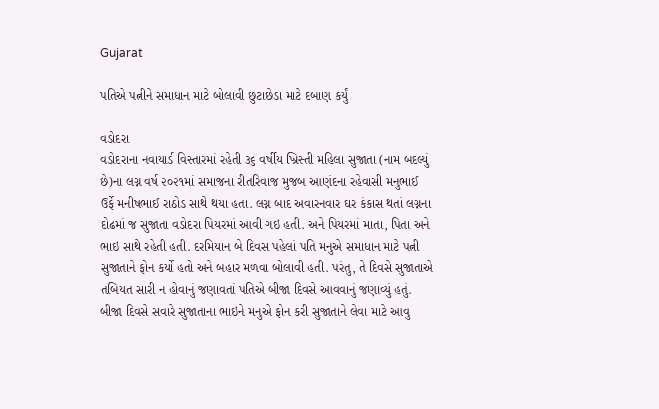Gujarat

પતિએ પત્નીને સમાધાન માટે બોલાવી છુટાછેડા માટે દબાણ કર્યું

વડોદરા
વડોદરાના નવાયાર્ડ વિસ્તારમાં રહેતી ૩૬ વર્ષીય ખ્રિસ્તી મહિલા સુજાતા (નામ બદલ્યું છે)ના લગ્ન વર્ષ ૨૦૨૧માં સમાજના રીતરિવાજ મુજબ આણંદના રહેવાસી મનુભાઈ ઉર્ફે મનીષભાઈ રાઠોડ સાથે થયા હતા. લગ્ન બાદ અવારનવાર ઘર કંકાસ થતાં લગ્નના દોઢમાં જ સુજાતા વડોદરા પિયરમાં આવી ગઇ હતી. અને પિયરમાં માતા, પિતા અને ભાઇ સાથે રહેતી હતી. દરમિયાન બે દિવસ પહેલાં પતિ મનુએ સમાધાન માટે પત્ની સુજાતાને ફોન કર્યો હતો અને બહાર મળવા બોલાવી હતી. પરંતુ, તે દિવસે સુજાતાએ તબિયત સારી ન હોવાનું જણાવતાં પતિએ બીજા દિવસે આવવાનું જણાવ્યું હતું. બીજા દિવસે સવારે સુજાતાના ભાઇને મનુએ ફોન કરી સુજાતાને લેવા માટે આવુ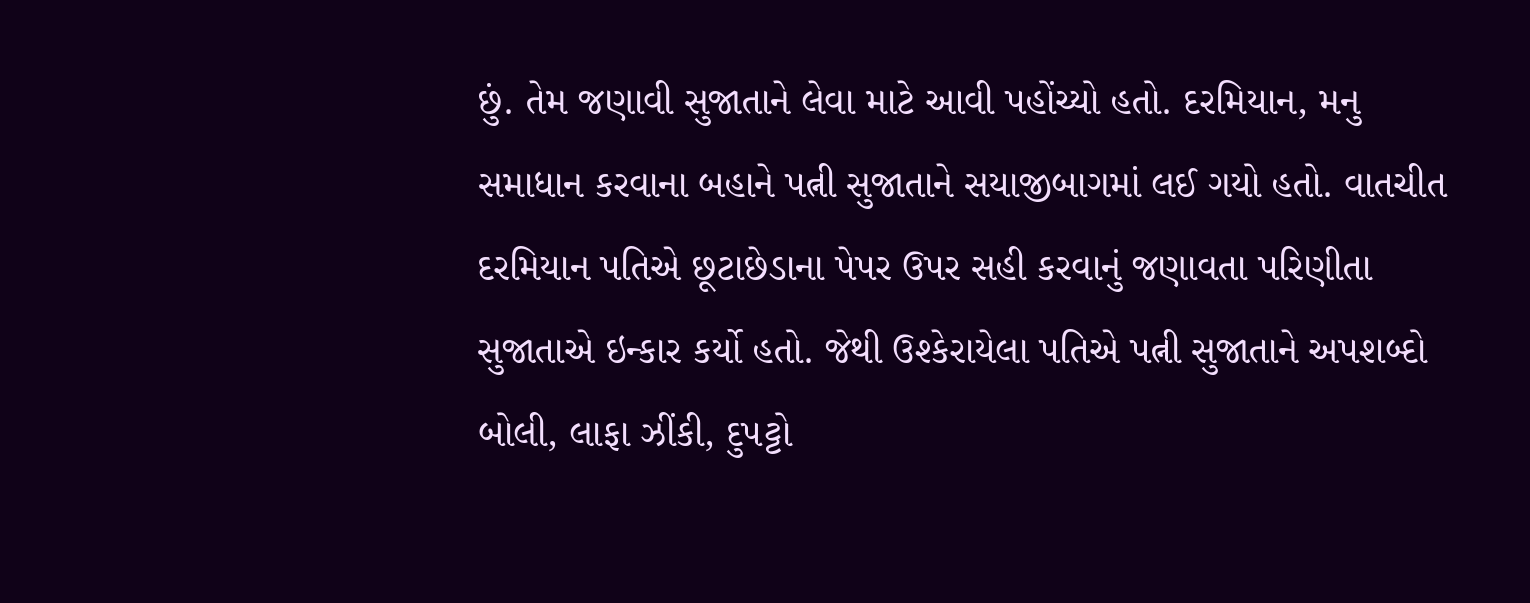છું. તેમ જણાવી સુજાતાને લેવા માટે આવી પહોંચ્યો હતો. દરમિયાન, મનુ સમાધાન કરવાના બહાને પત્ની સુજાતાને સયાજીબાગમાં લઈ ગયો હતો. વાતચીત દરમિયાન પતિએ છૂટાછેડાના પેપર ઉપર સહી કરવાનું જણાવતા પરિણીતા સુજાતાએ ઇન્કાર કર્યો હતો. જેથી ઉશ્કેરાયેલા પતિએ પત્ની સુજાતાને અપશબ્દો બોલી, લાફા ઝીંકી, દુપટ્ટો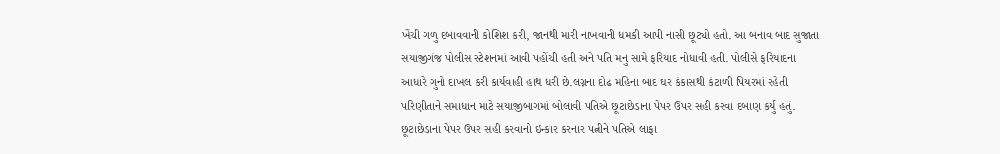ખેંચી ગળુ દબાવવાની કોશિશ કરી, જાનથી મારી નાખવાની ધમકી આપી નાસી છૂટ્યો હતો. આ બનાવ બાદ સુજાતા સયાજીગંજ પોલીસ સ્ટેશનમાં આવી પહોંચી હતી અને પતિ મનુ સામે ફરિયાદ નોધાવી હતી. પોલીસે ફરિયાદના આધારે ગુનો દાખલ કરી કાર્યવાહી હાથ ધરી છે.લગ્નના દોઢ મહિના બાદ ઘર કંકાસથી કંટાળી પિયરમાં રહેતી પરિણીતાને સમાધાન માટે સયાજીબાગમાં બોલાવી પતિએ છૂટાછેડાના પેપર ઉપર સહી કરવા દબાણ કર્યુ હતું. છૂટાછેડાના પેપર ઉપર સહી કરવાનો ઇન્કાર કરનાર પત્નીને પતિએ લાફા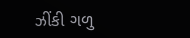ઝીંકી ગળુ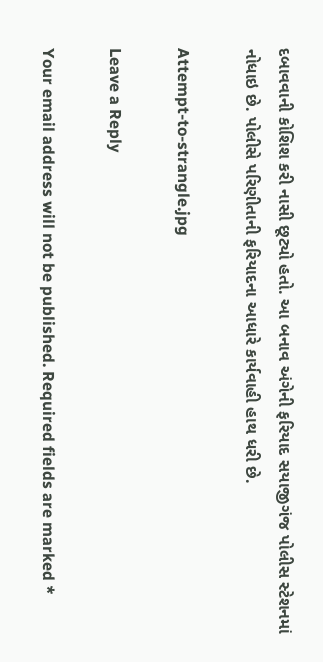દબાવવાની કોશિશ કરી નાસી છૂટ્યો હતો. આ બનાવ અંગેની ફરિયાદ સયાજીગંજ પોલીસ સ્ટેશનમાં નોધાઇ છે. પોલીસે પરિણીતાની ફરિયાદના આધારે કાર્યવાહી હાથ ધરી છે.

Attempt-to-strangle.jpg

Leave a Reply

Your email address will not be published. Required fields are marked *